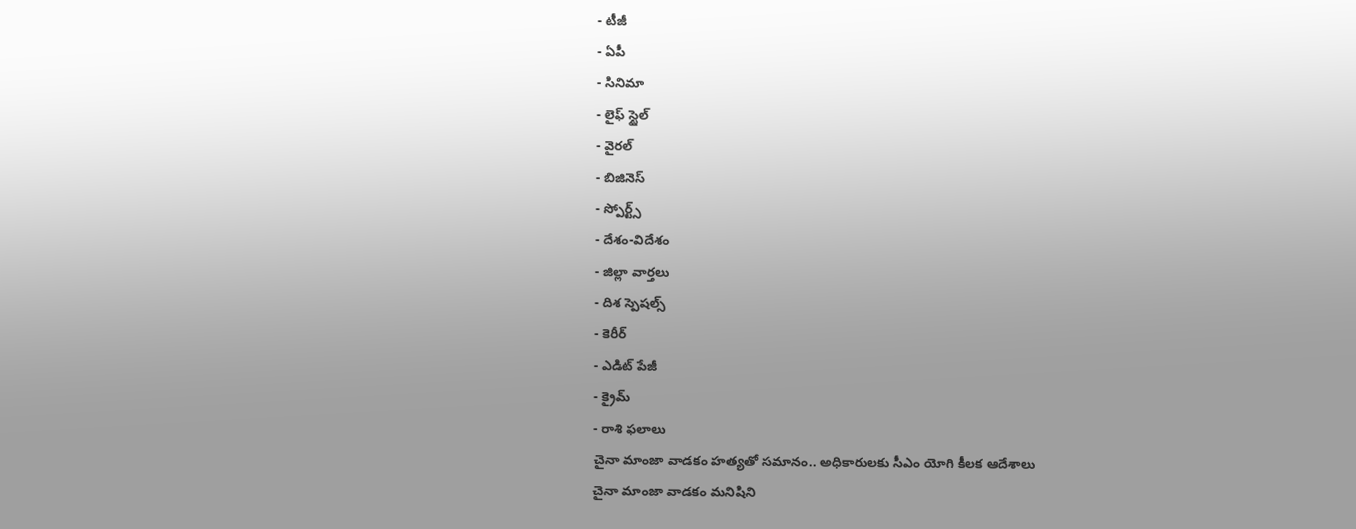- టీజీ
- ఏపీ
- సినిమా
- లైఫ్ స్టైల్
- వైరల్
- బిజినెస్
- స్పోర్ట్స్
- దేశం-విదేశం
- జిల్లా వార్తలు
- దిశ స్పెషల్స్
- కెరీర్
- ఎడిట్ పేజీ
- క్రైమ్
- రాశి ఫలాలు
చైనా మాంజా వాడకం హత్యతో సమానం.. అధికారులకు సీఎం యోగి కీలక ఆదేశాలు
చైనా మాంజా వాడకం మనిషిని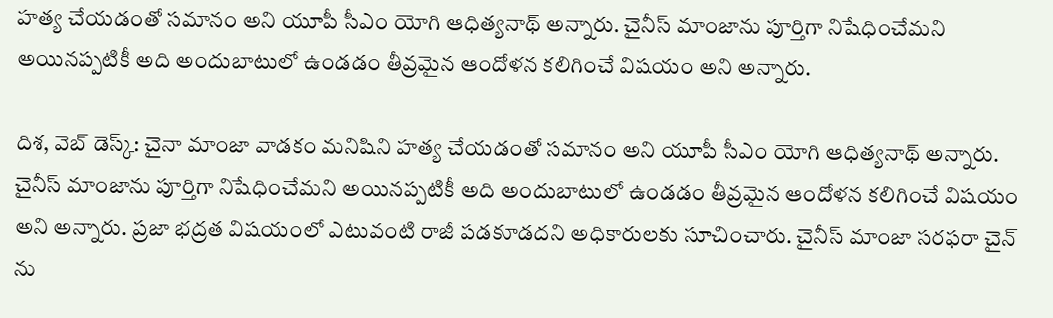హత్య చేయడంతో సమానం అని యూపీ సీఎం యోగి ఆధిత్యనాథ్ అన్నారు. చైనీస్ మాంజాను పూర్తిగా నిషేధించేమని అయినప్పటికీ అది అందుబాటులో ఉండడం తీవ్రమైన ఆందోళన కలిగించే విషయం అని అన్నారు.

దిశ, వెబ్ డెస్క్: చైనా మాంజా వాడకం మనిషిని హత్య చేయడంతో సమానం అని యూపీ సీఎం యోగి ఆధిత్యనాథ్ అన్నారు. చైనీస్ మాంజాను పూర్తిగా నిషేధించేమని అయినప్పటికీ అది అందుబాటులో ఉండడం తీవ్రమైన ఆందోళన కలిగించే విషయం అని అన్నారు. ప్రజా భద్రత విషయంలో ఎటువంటి రాజీ పడకూడదని అధికారులకు సూచించారు. చైనీస్ మాంజా సరఫరా చైన్ ను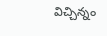విచ్చిన్నం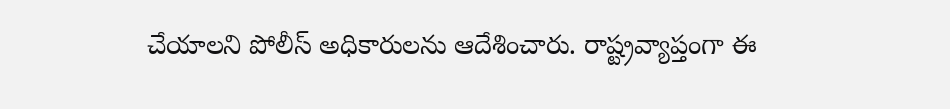చేయాలని పోలీస్ అధికారులను ఆదేశించారు. రాష్ట్రవ్యాప్తంగా ఈ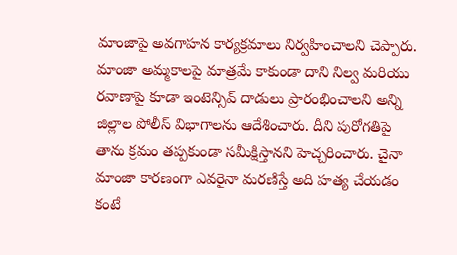మాంజాపై అవగాహన కార్యక్రమాలు నిర్వహించాలని చెప్పారు.
మాంజా అమ్మకాలపై మాత్రమే కాకుండా దాని నిల్వ మరియు రవాణాపై కూడా ఇంటెన్సివ్ దాడులు ప్రారంభించాలని అన్ని జిల్లాల పోలీస్ విభాగాలను ఆదేశించారు. దీని పురోగతిపై తాను క్రమం తప్పకుండా సమీక్షిస్తానని హెచ్చరించారు. చైనా మాంజా కారణంగా ఎవరైనా మరణిస్తే అది హత్య చేయడం కంటే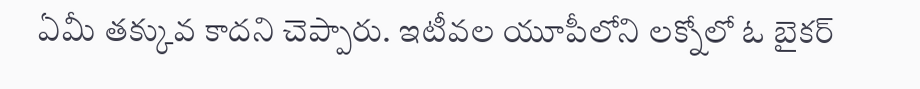ఏమీ తక్కువ కాదని చెప్పారు. ఇటీవల యూపీలోని లక్నోలో ఓ బైకర్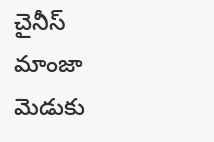చైనీస్ మాంజా మెడుకు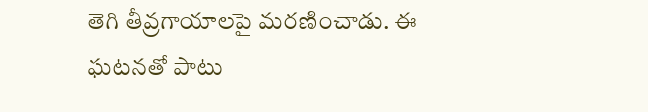తెగి తీవ్రగాయాలపై మరణించాడు. ఈ ఘటనతో పాటు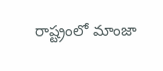రాష్ట్రంలో మాంజా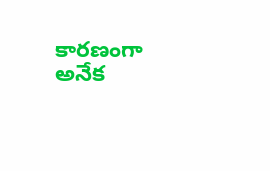కారణంగా అనేక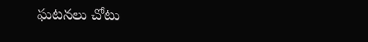ఘటనలు చోటు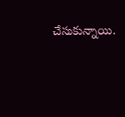చేసుకున్నాయి.